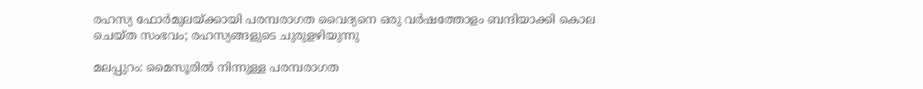രഹസ്യ ഫോർമുലയ്ക്കായി പരമ്പരാഗത വൈദ്യനെ ഒരു വർഷത്തോളം ബന്ദിയാക്കി കൊല ചെയ്ത സംഭവം; രഹസ്യങ്ങളുടെ ചുരുളഴിയുന്നു

മലപ്പുറം: മൈസൂരിൽ നിന്നുള്ള പരമ്പരാഗത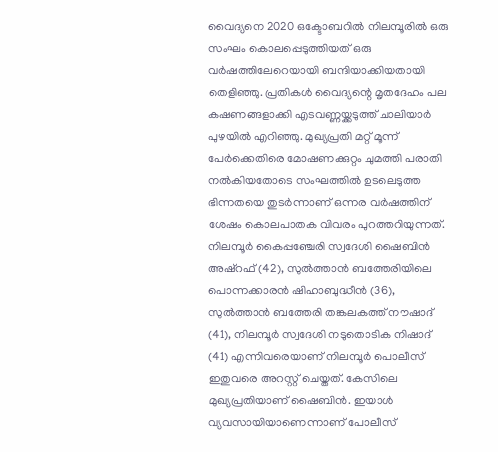വൈദ്യനെ 2020 ഒക്ടോബറിൽ നിലമ്പൂരിൽ ഒരു സംഘം കൊലപ്പെടുത്തിയത് ഒരു വർഷത്തിലേറെയായി ബന്ദിയാക്കിയതായി തെളിഞ്ഞു. പ്രതികൾ വൈദ്യന്റെ മൃതദേഹം പല കഷണങ്ങളാക്കി എടവണ്ണയ്ക്കടുത്ത് ചാലിയാർ പുഴയിൽ എറിഞ്ഞു. മുഖ്യപ്രതി മറ്റ് മൂന്ന് പേർക്കെതിരെ മോഷണക്കുറ്റം ചുമത്തി പരാതി നല്‍കിയതോടെ സംഘത്തിൽ ഉടലെടുത്ത ഭിന്നതയെ തുടർന്നാണ് ഒന്നര വർഷത്തിന് ശേഷം കൊലപാതക വിവരം പുറത്തറിയുന്നത്. നിലമ്പൂർ കൈപ്പഞ്ചേരി സ്വദേശി ഷൈബിൻ അഷ്‌റഫ് (42), സുൽത്താൻ ബത്തേരിയിലെ പൊന്നക്കാരൻ ഷിഹാബുദ്ധീൻ (36), സുൽത്താൻ ബത്തേരി തങ്കലകത്ത് നൗഷാദ് (41), നിലമ്പൂർ സ്വദേശി നടുതൊടിക നിഷാദ് (41) എന്നിവരെയാണ് നിലമ്പൂർ പൊലീസ് ഇതുവരെ അറസ്റ്റ് ചെയ്തത്. കേസിലെ മുഖ്യപ്രതിയാണ് ഷൈബിൻ. ഇയാൾ വ്യവസായിയാണെന്നാണ് പോലീസ്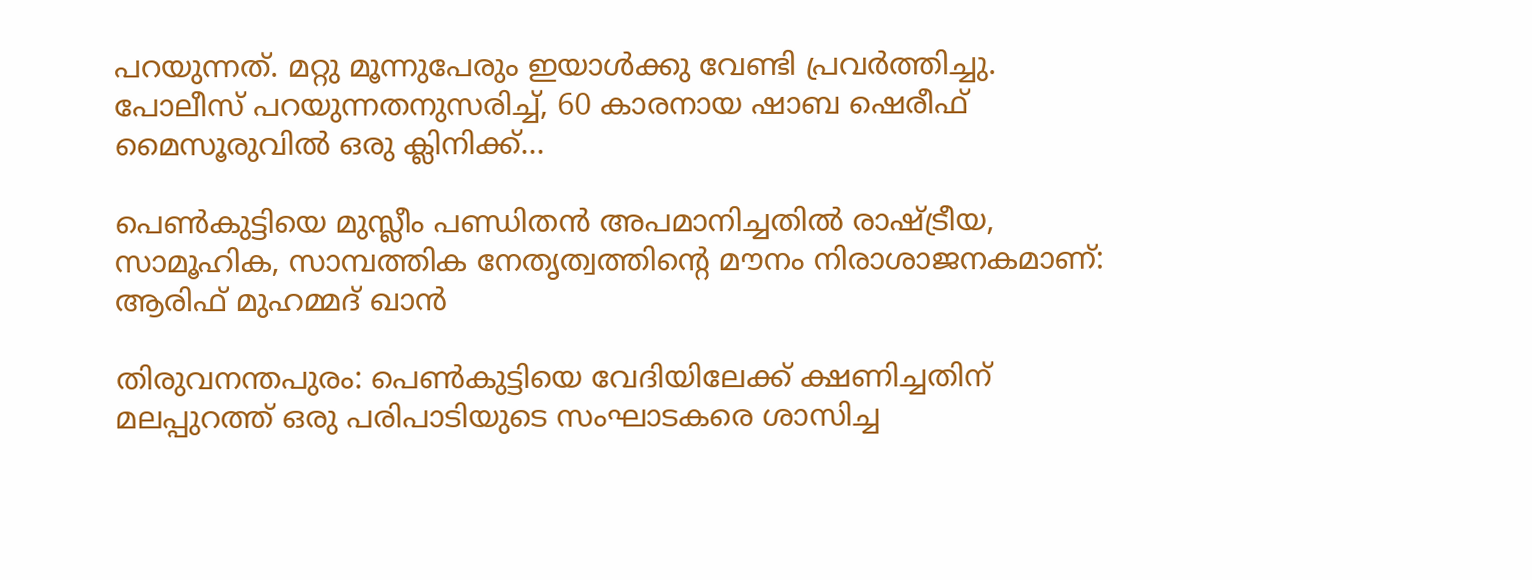പറയുന്നത്. മറ്റു മൂന്നുപേരും ഇയാള്‍ക്കു വേണ്ടി പ്രവർത്തിച്ചു. പോലീസ് പറയുന്നതനുസരിച്ച്, 60 കാരനായ ഷാബ ഷെരീഫ് മൈസൂരുവിൽ ഒരു ക്ലിനിക്ക്…

പെൺകുട്ടിയെ മുസ്ലീം പണ്ഡിതൻ അപമാനിച്ചതിൽ രാഷ്ട്രീയ, സാമൂഹിക, സാമ്പത്തിക നേതൃത്വത്തിന്റെ മൗനം നിരാശാജനകമാണ്: ആരിഫ് മുഹമ്മദ് ഖാൻ

തിരുവനന്തപുരം: പെൺകുട്ടിയെ വേദിയിലേക്ക് ക്ഷണിച്ചതിന് മലപ്പുറത്ത് ഒരു പരിപാടിയുടെ സംഘാടകരെ ശാസിച്ച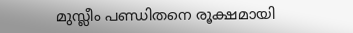മുസ്ലീം പണ്ഡിതനെ രൂക്ഷമായി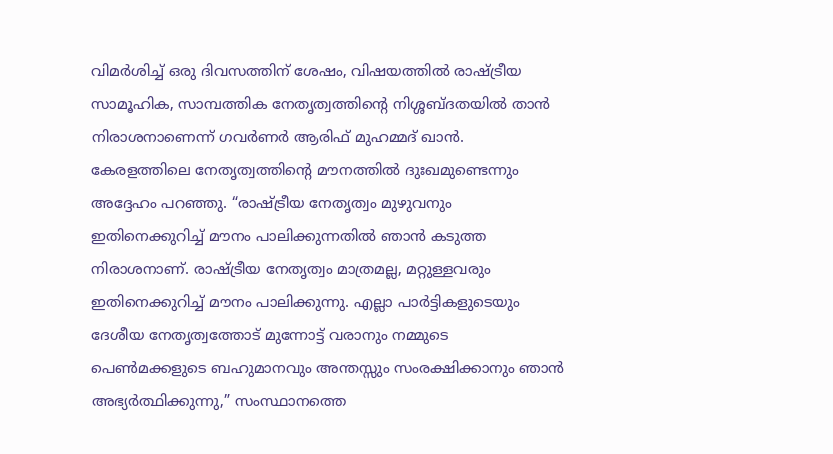വിമർശിച്ച് ഒരു ദിവസത്തിന് ശേഷം, വിഷയത്തില്‍ രാഷ്ട്രീയ സാമൂഹിക, സാമ്പത്തിക നേതൃത്വത്തിന്റെ നിശ്ശബ്ദതയിൽ താൻ നിരാശനാണെന്ന് ഗവർണർ ആരിഫ് മുഹമ്മദ് ഖാൻ. കേരളത്തിലെ നേതൃത്വത്തിന്റെ മൗനത്തിൽ ദുഃഖമുണ്ടെന്നും അദ്ദേഹം പറഞ്ഞു. “രാഷ്ട്രീയ നേതൃത്വം മുഴുവനും ഇതിനെക്കുറിച്ച് മൗനം പാലിക്കുന്നതിൽ ഞാൻ കടുത്ത നിരാശനാണ്. രാഷ്ട്രീയ നേതൃത്വം മാത്രമല്ല, മറ്റുള്ളവരും ഇതിനെക്കുറിച്ച് മൗനം പാലിക്കുന്നു. എല്ലാ പാർട്ടികളുടെയും ദേശീയ നേതൃത്വത്തോട് മുന്നോട്ട് വരാനും നമ്മുടെ പെണ്‍‌മക്കളുടെ ബഹുമാനവും അന്തസ്സും സംരക്ഷിക്കാനും ഞാൻ അഭ്യർത്ഥിക്കുന്നു,” സംസ്ഥാനത്തെ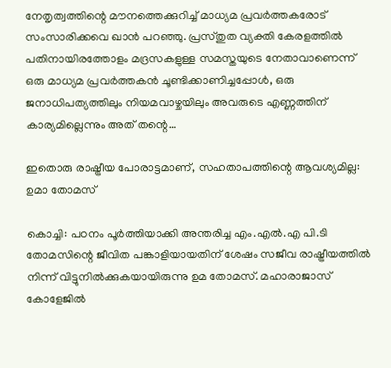നേതൃത്വത്തിന്റെ മൗനത്തെക്കുറിച്ച് മാധ്യമ പ്രവർത്തകരോട് സംസാരിക്കവെ ഖാൻ പറഞ്ഞു. പ്രസ്തുത വ്യക്തി കേരളത്തിൽ പതിനായിരത്തോളം മദ്രസകളുള്ള സമസ്തയുടെ നേതാവാണെന്ന് ഒരു മാധ്യമ പ്രവർത്തകൻ ചൂണ്ടിക്കാണിച്ചപ്പോൾ, ഒരു ജനാധിപത്യത്തിലും നിയമവാഴ്ചയിലും അവരുടെ എണ്ണത്തിന് കാര്യമില്ലെന്നും അത് തന്റെ…

ഇതൊരു രാഷ്ട്രീയ പോരാട്ടമാണ്, സഹതാപത്തിന്റെ ആവശ്യമില്ല: ഉമാ തോമസ്

കൊച്ചി: പഠനം പൂർത്തിയാക്കി അന്തരിച്ച എം.എൽ.എ പി.ടി തോമസിന്റെ ജീവിത പങ്കാളിയായതിന് ശേഷം സജീവ രാഷ്ട്രീയത്തിൽ നിന്ന് വിട്ടുനിൽക്കുകയായിരുന്നു ഉമ തോമസ്. മഹാരാജാസ് കോളേജിൽ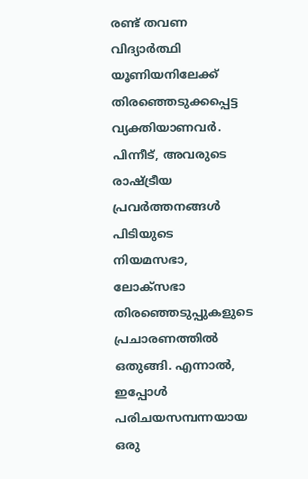രണ്ട് തവണ വിദ്യാർത്ഥി യൂണിയനിലേക്ക് തിരഞ്ഞെടുക്കപ്പെട്ട വ്യക്തിയാണവര്‍. പിന്നീട്, അവരുടെ രാഷ്ട്രീയ പ്രവർത്തനങ്ങൾ പിടിയുടെ നിയമസഭാ, ലോക്‌സഭാ തിരഞ്ഞെടുപ്പുകളുടെ പ്രചാരണത്തിൽ ഒതുങ്ങി. എന്നാൽ, ഇപ്പോൾ പരിചയസമ്പന്നയായ ഒരു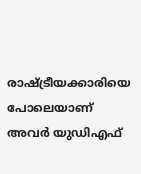രാഷ്ട്രീയക്കാരിയെ പോലെയാണ് അവർ യുഡിഎഫ്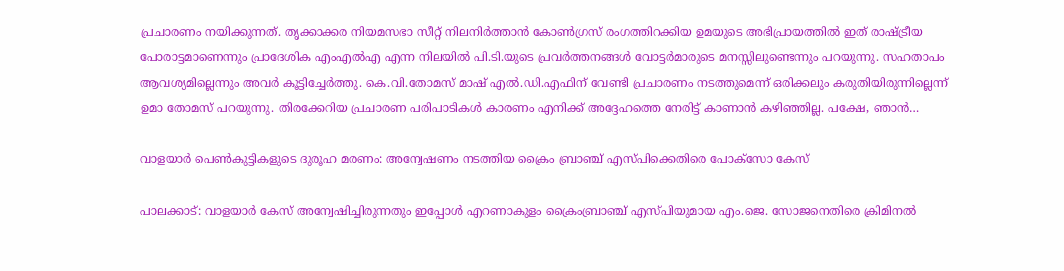പ്രചാരണം നയിക്കുന്നത്. തൃക്കാക്കര നിയമസഭാ സീറ്റ് നിലനിർത്താൻ കോൺഗ്രസ് രംഗത്തിറക്കിയ ഉമയുടെ അഭിപ്രായത്തിൽ ഇത് രാഷ്ട്രീയ പോരാട്ടമാണെന്നും പ്രാദേശിക എംഎൽഎ എന്ന നിലയിൽ പി.ടി.യുടെ പ്രവർത്തനങ്ങൾ വോട്ടർമാരുടെ മനസ്സിലുണ്ടെന്നും പറയുന്നു. സഹതാപം ആവശ്യമില്ലെന്നും അവര്‍ കൂട്ടിച്ചേര്‍ത്തു. കെ.വി.തോമസ് മാഷ് എൽ.ഡി.എഫിന് വേണ്ടി പ്രചാരണം നടത്തുമെന്ന് ഒരിക്കലും കരുതിയിരുന്നില്ലെന്ന് ഉമാ തോമസ് പറയുന്നു. തിരക്കേറിയ പ്രചാരണ പരിപാടികൾ കാരണം എനിക്ക് അദ്ദേഹത്തെ നേരിട്ട് കാണാൻ കഴിഞ്ഞില്ല. പക്ഷേ, ഞാൻ…

വാളയാര്‍ പെണ്‍കുട്ടികളുടെ ദുരൂഹ മരണം: അന്വേഷണം നടത്തിയ ക്രൈം ബ്രാഞ്ച് എസ്പിക്കെതിരെ പോക്സോ കേസ്

പാലക്കാട്: വാളയാർ കേസ് അന്വേഷിച്ചിരുന്നതും ഇപ്പോൾ എറണാകുളം ക്രൈംബ്രാഞ്ച് എസ്പിയുമായ എം.ജെ. സോജനെതിരെ ക്രിമിനൽ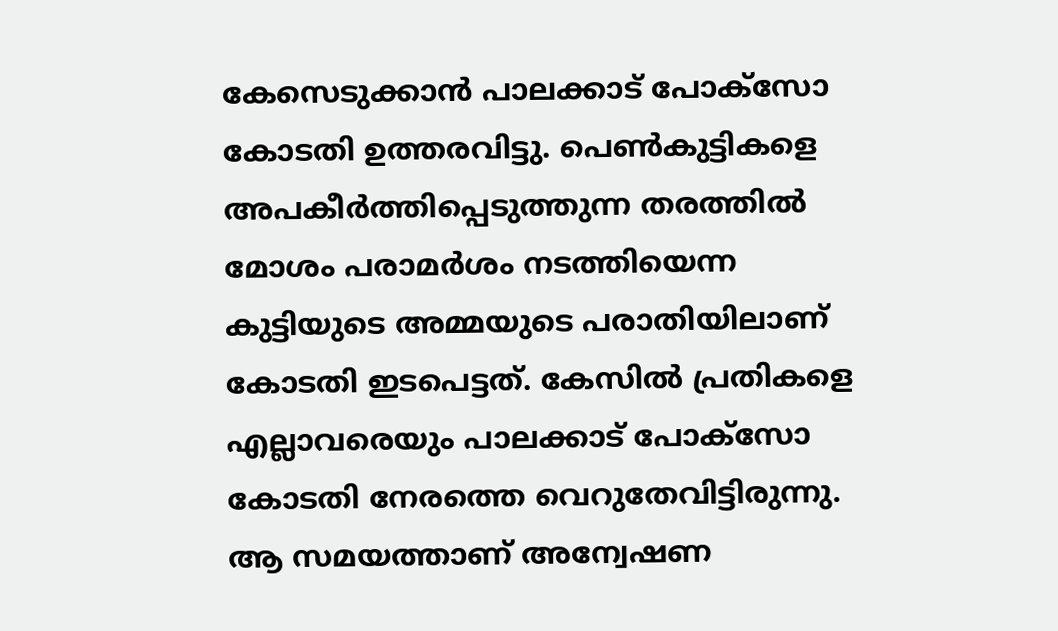കേസെടുക്കാൻ പാലക്കാട് പോക്സോ കോടതി ഉത്തരവിട്ടു. പെൺകുട്ടികളെ അപകീർത്തിപ്പെടുത്തുന്ന തരത്തിൽ മോശം പരാമർശം നടത്തിയെന്ന കുട്ടിയുടെ അമ്മയുടെ പരാതിയിലാണ് കോടതി ഇടപെട്ടത്. കേസിൽ പ്രതികളെ എല്ലാവരെയും പാലക്കാട് പോക്‌സോ കോടതി നേരത്തെ വെറുതേവിട്ടിരുന്നു. ആ സമയത്താണ് അന്വേഷണ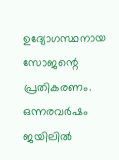ഉദ്യോഗസ്ഥനായ സോജന്റെ പ്രതികരണം. ഒന്നരവർഷം ജയിലിൽ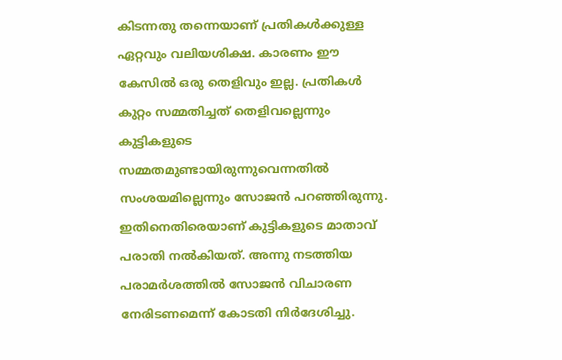കിടന്നതു തന്നെയാണ് പ്രതികൾക്കുള്ള ഏറ്റവും വലിയശിക്ഷ. കാരണം ഈ കേസിൽ ഒരു തെളിവും ഇല്ല. പ്രതികൾ കുറ്റം സമ്മതിച്ചത് തെളിവല്ലെന്നും കുട്ടികളുടെ സമ്മതമുണ്ടായിരുന്നുവെന്നതിൽ സംശയമില്ലെന്നും സോജൻ പറഞ്ഞിരുന്നു. ഇതിനെതിരെയാണ് കുട്ടികളുടെ മാതാവ് പരാതി നൽകിയത്. അന്നു നടത്തിയ പരാമർശത്തിൽ സോജൻ വിചാരണ നേരിടണമെന്ന് കോടതി നിർദേശിച്ചു.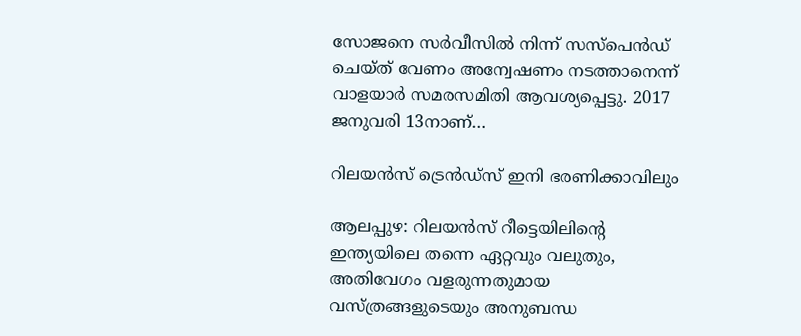സോജനെ സർവീസിൽ നിന്ന് സസ്പെൻഡ് ചെയ്ത് വേണം അന്വേഷണം നടത്താനെന്ന് വാളയാർ സമരസമിതി ആവശ്യപ്പെട്ടു. 2017 ജനുവരി 13നാണ്…

റിലയൻസ് ട്രെന്‍ഡ്‌സ് ഇനി ഭരണിക്കാവിലും

ആലപ്പുഴ: റിലയന്‍സ് റീട്ടെയിലിന്റെ ഇന്ത്യയിലെ തന്നെ ഏറ്റവും വലുതും, അതിവേഗം വളരുന്നതുമായ വസ്ത്രങ്ങളുടെയും അനുബന്ധ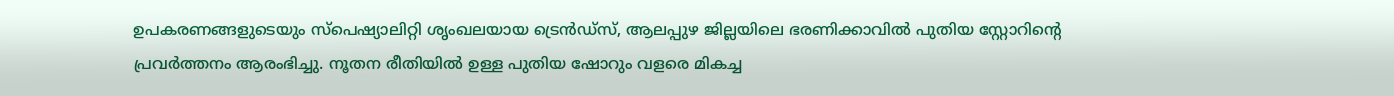ഉപകരണങ്ങളുടെയും സ്‌പെഷ്യാലിറ്റി ശൃംഖലയായ ട്രെന്‍ഡ്‌സ്, ആലപ്പുഴ ജില്ലയിലെ ഭരണിക്കാവിൽ പുതിയ സ്റ്റോറിന്റെ പ്രവര്‍ത്തനം ആരംഭിച്ചു. നൂതന രീതിയില്‍ ഉള്ള പുതിയ ഷോറും വളരെ മികച്ച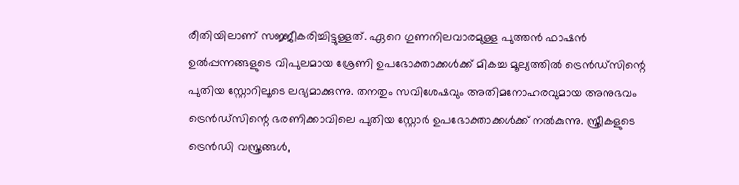രീതിയിലാണ് സജ്ജീകരിച്ചിട്ടുള്ളത്. ഏറെ ഗുണനിലവാരമുള്ള പുത്തന്‍ ഫാഷന്‍ ഉൽപ്പന്നങ്ങളുടെ വിപുലമായ ശ്രേണി ഉപഭോക്താക്കള്‍ക്ക് മികച്ച മൂല്യത്തില്‍ ട്രെന്‍ഡ്‌സിന്റെ പുതിയ സ്റ്റോറിലൂടെ ലഭ്യമാക്കുന്നു. തനതും സവിശേഷവും അതിമനോഹരവുമായ അനുഭവം ട്രെന്‍ഡ്‌സിന്റെ ഭരണിക്കാവിലെ പുതിയ സ്റ്റോര്‍ ഉപഭോക്താക്കള്‍ക്ക് നല്‍കുന്നു. സ്ത്രീകളുടെ ട്രെന്‍ഡി വസ്ത്രങ്ങള്‍,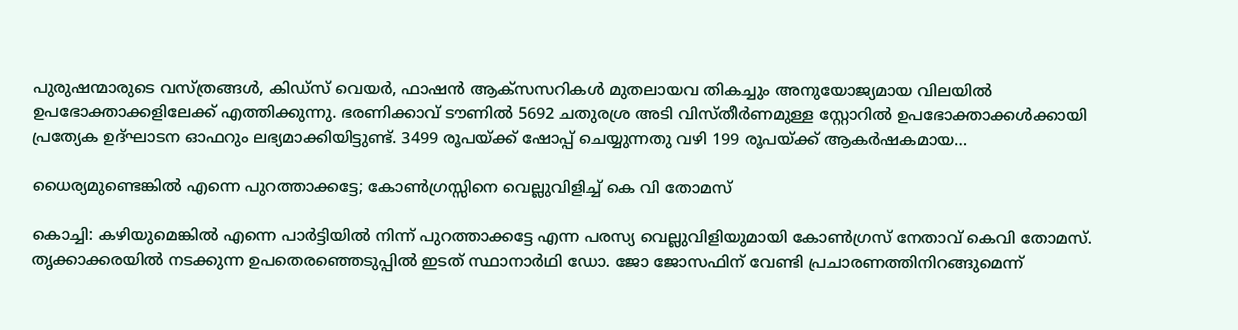പുരുഷന്മാരുടെ വസ്ത്രങ്ങള്‍, കിഡ്‌സ് വെയര്‍, ഫാഷന്‍ ആക്‌സസറികള്‍ മുതലായവ തികച്ചും അനുയോജ്യമായ വിലയില്‍ ഉപഭോക്താക്കളിലേക്ക് എത്തിക്കുന്നു. ഭരണിക്കാവ് ടൗണിൽ 5692 ചതുരശ്ര അടി വിസ്തീര്‍ണമുള്ള സ്റ്റോറില്‍ ഉപഭോക്താക്കള്‍ക്കായി പ്രത്യേക ഉദ്ഘാടന ഓഫറും ലഭ്യമാക്കിയിട്ടുണ്ട്. 3499 രൂപയ്ക്ക് ഷോപ്പ് ചെയ്യുന്നതു വഴി 199 രൂപയ്ക്ക് ആകര്‍ഷകമായ…

ധൈര്യമുണ്ടെങ്കില്‍ എന്നെ പുറത്താക്കട്ടേ; കോണ്‍ഗ്രസ്സിനെ വെല്ലുവിളിച്ച് കെ വി തോമസ്

കൊച്ചി: കഴിയുമെങ്കിൽ എന്നെ പാർട്ടിയിൽ നിന്ന് പുറത്താക്കട്ടേ എന്ന പരസ്യ വെല്ലുവിളിയുമായി കോൺഗ്രസ് നേതാവ് കെവി തോമസ്. തൃക്കാക്കരയിൽ നടക്കുന്ന ഉപതെരഞ്ഞെടുപ്പിൽ ഇടത് സ്ഥാനാർഥി ഡോ. ജോ ജോസഫിന് വേണ്ടി പ്രചാരണത്തിനിറങ്ങുമെന്ന്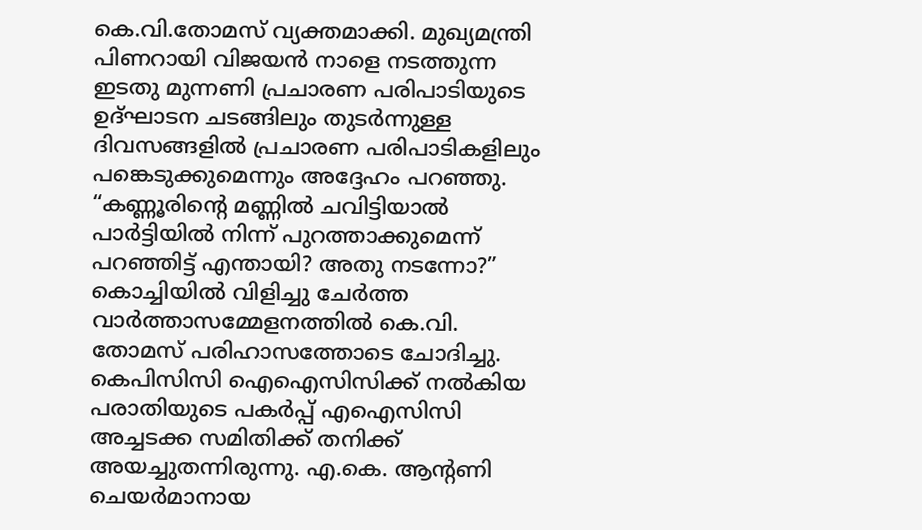കെ.വി.തോമസ് വ്യക്തമാക്കി. മുഖ്യമന്ത്രി പിണറായി വിജയൻ നാളെ നടത്തുന്ന ഇടതു മുന്നണി പ്രചാരണ പരിപാടിയുടെ ഉദ്ഘാടന ചടങ്ങിലും തുടർന്നുള്ള ദിവസങ്ങളിൽ പ്രചാരണ പരിപാടികളിലും പങ്കെടുക്കുമെന്നും അദ്ദേഹം പറഞ്ഞു. “കണ്ണൂരിന്റെ മണ്ണിൽ ചവിട്ടിയാൽ പാർട്ടിയിൽ നിന്ന് പുറത്താക്കുമെന്ന് പറഞ്ഞിട്ട് എന്തായി? അതു നടന്നോ?” കൊച്ചിയിൽ വിളിച്ചു ചേർത്ത വാർത്താസമ്മേളനത്തിൽ കെ.വി. തോമസ് പരിഹാസത്തോടെ ചോദിച്ചു. കെപിസിസി ഐഐസിസിക്ക് നൽകിയ പരാതിയുടെ പകർപ്പ് എഐസിസി അച്ചടക്ക സമിതിക്ക് തനിക്ക് അയച്ചുതന്നിരുന്നു. എ.കെ. ആന്റണി ചെയർമാനായ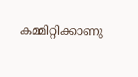കമ്മിറ്റിക്കാണു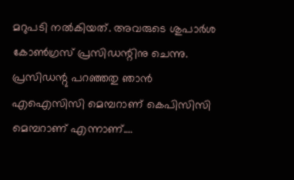മറുപടി നൽകിയത്. അവരുടെ ശുപാർശ കോൺഗ്രസ് പ്രസിഡന്റിനു ചെന്നു. പ്രസിഡന്റു പറഞ്ഞതു ഞാൻ എഐസിസി മെമ്പറാണ് കെപിസിസി മെമ്പറാണ് എന്നാണ്.…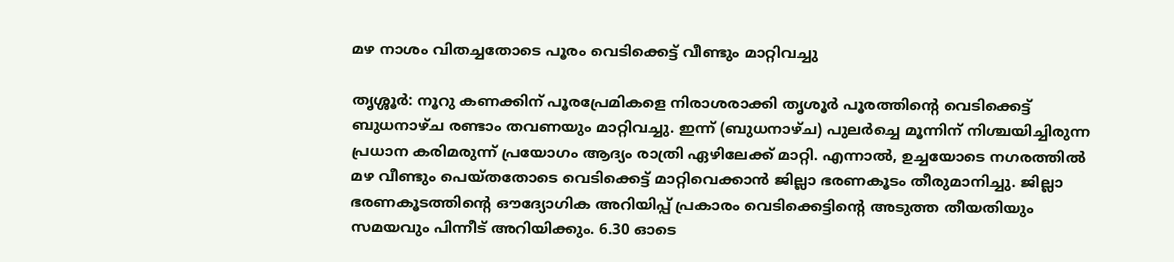മഴ നാശം വിതച്ചതോടെ പൂരം വെടിക്കെട്ട് വീണ്ടും മാറ്റിവച്ചു

തൃശ്ശൂര്‍: നൂറു കണക്കിന് പൂരപ്രേമികളെ നിരാശരാക്കി തൃശൂർ പൂരത്തിന്റെ വെടിക്കെട്ട് ബുധനാഴ്ച രണ്ടാം തവണയും മാറ്റിവച്ചു. ഇന്ന് (ബുധനാഴ്ച) പുലർച്ചെ മൂന്നിന് നിശ്ചയിച്ചിരുന്ന പ്രധാന കരിമരുന്ന് പ്രയോഗം ആദ്യം രാത്രി ഏഴിലേക്ക് മാറ്റി. എന്നാൽ, ഉച്ചയോടെ നഗരത്തിൽ മഴ വീണ്ടും പെയ്തതോടെ വെടിക്കെട്ട് മാറ്റിവെക്കാൻ ജില്ലാ ഭരണകൂടം തീരുമാനിച്ചു. ജില്ലാ ഭരണകൂടത്തിന്റെ ഔദ്യോഗിക അറിയിപ്പ് പ്രകാരം വെടിക്കെട്ടിന്റെ അടുത്ത തീയതിയും സമയവും പിന്നീട് അറിയിക്കും. 6.30 ഓടെ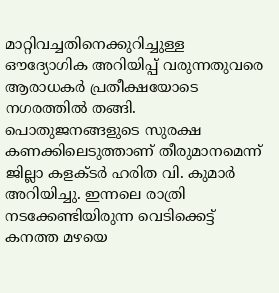മാറ്റിവച്ചതിനെക്കുറിച്ചുള്ള ഔദ്യോഗിക അറിയിപ്പ് വരുന്നതുവരെ ആരാധകർ പ്രതീക്ഷയോടെ നഗരത്തിൽ തങ്ങി. പൊതുജനങ്ങളുടെ സുരക്ഷ കണക്കിലെടുത്താണ് തീരുമാനമെന്ന് ജില്ലാ കളക്ടർ ഹരിത വി. കുമാർ അറിയിച്ചു. ഇന്നലെ രാത്രി നടക്കേണ്ടിയിരുന്ന വെടിക്കെട്ട് കനത്ത മഴയെ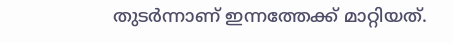തുടർന്നാണ് ഇന്നത്തേക്ക് മാറ്റിയത്.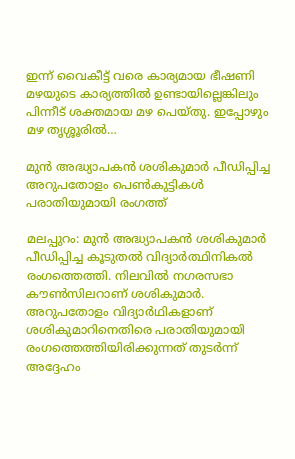ഇന്ന് വൈകീട്ട് വരെ കാര്യമായ ഭീഷണി മഴയുടെ കാര്യത്തിൽ ഉണ്ടായില്ലെങ്കിലും പിന്നീട് ശക്തമായ മഴ പെയ്തു. ഇപ്പോഴും മഴ തൃശ്ശൂരിൽ…

മുന്‍ അദ്ധ്യാപകന്‍ ശശികുമാർ പീഡിപ്പിച്ച അറുപതോളം പെണ്‍കുട്ടികള്‍ പരാതിയുമായി രംഗത്ത്

മലപ്പുറം: മുൻ അദ്ധ്യാപകന്‍ ശശികുമാര്‍ പീഡിപ്പിച്ച കൂടുതല്‍ വിദ്യാര്‍ത്ഥിനികല്‍ രംഗത്തെത്തി. നിലവില്‍ നഗരസഭാ കൗൺസിലറാണ് ശശികുമാര്‍. അറുപതോളം വിദ്യാർഥികളാണ് ശശികുമാറിനെതിരെ പരാതിയുമായി രംഗത്തെത്തിയിരിക്കുന്നത് തുടർന്ന് അദ്ദേഹം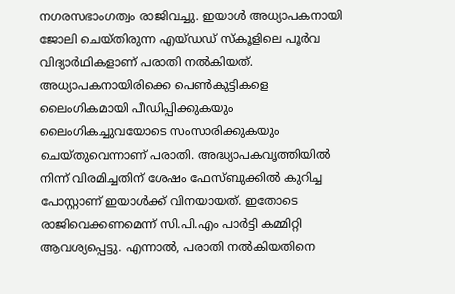നഗരസഭാംഗത്വം രാജിവച്ചു. ഇയാൾ അധ്യാപകനായി ജോലി ചെയ്തിരുന്ന എയ്ഡഡ് സ്‌കൂളിലെ പൂർവ വിദ്യാർഥികളാണ് പരാതി നൽകിയത്. അധ്യാപകനായിരിക്കെ പെൺകുട്ടികളെ ലൈംഗികമായി പീഡിപ്പിക്കുകയും ലൈംഗികച്ചുവയോടെ സംസാരിക്കുകയും ചെയ്തുവെന്നാണ് പരാതി. അദ്ധ്യാപകവൃത്തിയില്‍ നിന്ന് വിരമിച്ചതിന് ശേഷം ഫേസ്ബുക്കില്‍ കുറിച്ച പോസ്റ്റാണ് ഇയാള്‍ക്ക് വിനയായത്. ഇതോടെ രാജിവെക്കണമെന്ന് സി.പി.എം പാർട്ടി കമ്മിറ്റി ആവശ്യപ്പെട്ടു. എന്നാൽ, പരാതി നൽകിയതിനെ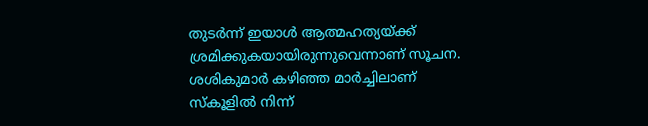തുടർന്ന് ഇയാൾ ആത്മഹത്യയ്ക്ക് ശ്രമിക്കുകയായിരുന്നുവെന്നാണ് സൂചന. ശശികുമാർ കഴിഞ്ഞ മാർച്ചിലാണ് സ്കൂളിൽ നിന്ന്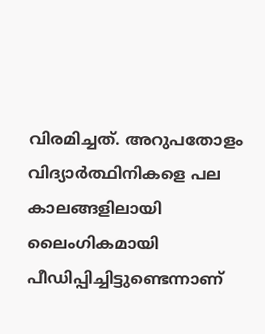വിരമിച്ചത്. അറുപതോളം വിദ്യാര്‍ത്ഥിനികളെ പല കാലങ്ങളിലായി ലൈംഗികമായി പീഡിപ്പിച്ചിട്ടുണ്ടെന്നാണ്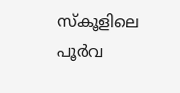സ്‌കൂളിലെ പൂര്‍വ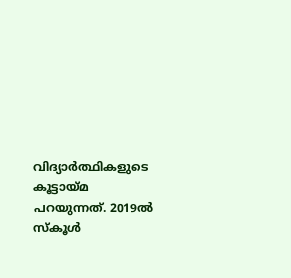വിദ്യാര്‍ത്ഥികളുടെ കൂട്ടായ്മ പറയുന്നത്. 2019ല്‍ സ്‌കൂള്‍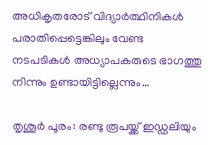അധികൃതരോട് വിദ്യാര്‍ത്ഥിനികള്‍ പരാതിപ്പെട്ടെങ്കിലും വേണ്ട നടപടികള്‍ അധ്യാപകരുടെ ഭാഗത്തു നിന്നും ഉണ്ടായിട്ടില്ലെന്നും…

തൃശൂർ പൂരം: രണ്ടു രൂപയ്ക്ക് ഇഡ്ഡലിയും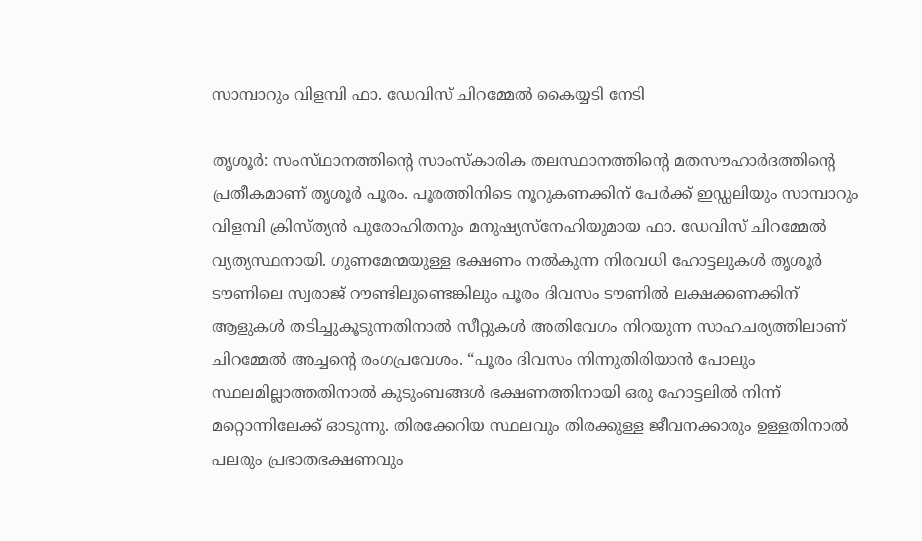സാമ്പാറും വിളമ്പി ഫാ. ഡേവിസ് ചിറമ്മേല്‍ കൈയ്യടി നേടി

തൃശൂർ: സംസ്‌ഥാനത്തിന്റെ സാംസ്‌കാരിക തലസ്ഥാനത്തിന്റെ മതസൗഹാർദത്തിന്റെ പ്രതീകമാണ് തൃശൂർ പൂരം. പൂരത്തിനിടെ നൂറുകണക്കിന് പേര്‍ക്ക് ഇഡ്ഡലിയും സാമ്പാറും വിളമ്പി ക്രിസ്ത്യൻ പുരോഹിതനും മനുഷ്യസ്‌നേഹിയുമായ ഫാ. ഡേവിസ് ചിറമ്മേൽ വ്യത്യസ്ഥനായി. ഗുണമേന്മയുള്ള ഭക്ഷണം നൽകുന്ന നിരവധി ഹോട്ടലുകൾ തൃശൂർ ടൗണിലെ സ്വരാജ് റൗണ്ടിലുണ്ടെങ്കിലും പൂരം ദിവസം ടൗണിൽ ലക്ഷക്കണക്കിന് ആളുകൾ തടിച്ചുകൂടുന്നതിനാൽ സീറ്റുകൾ അതിവേഗം നിറയുന്ന സാഹചര്യത്തിലാണ് ചിറമ്മേല്‍ അച്ചന്റെ രംഗപ്രവേശം. “പൂരം ദിവസം നിന്നുതിരിയാന്‍ പോലും സ്ഥലമില്ലാത്തതിനാൽ കുടുംബങ്ങൾ ഭക്ഷണത്തിനായി ഒരു ഹോട്ടലിൽ നിന്ന് മറ്റൊന്നിലേക്ക് ഓടുന്നു. തിരക്കേറിയ സ്ഥലവും തിരക്കുള്ള ജീവനക്കാരും ഉള്ളതിനാൽ പലരും പ്രഭാതഭക്ഷണവും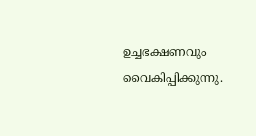ഉച്ചഭക്ഷണവും വൈകിപ്പിക്കുന്നു.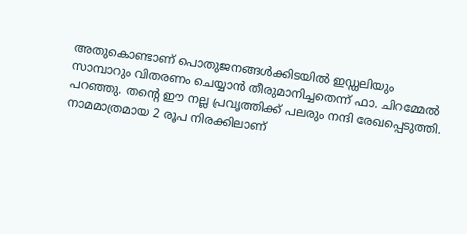അതുകൊണ്ടാണ് പൊതുജനങ്ങൾക്കിടയിൽ ഇഡ്ഡലിയും സാമ്പാറും വിതരണം ചെയ്യാൻ തീരുമാനിച്ചതെന്ന് ഫാ. ചിറമ്മേൽ പറഞ്ഞു. തന്റെ ഈ നല്ല പ്രവൃത്തിക്ക് പലരും നന്ദി രേഖപ്പെടുത്തി. നാമമാത്രമായ 2 രൂപ നിരക്കിലാണ്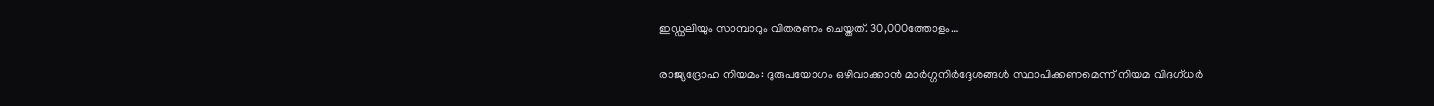ഇഡ്ഡലിയും സാമ്പാറും വിതരണം ചെയ്തത്. 30,000ത്തോളം…

രാജ്യദ്രോഹ നിയമം: ദുരുപയോഗം ഒഴിവാക്കാൻ മാർഗ്ഗനിർദ്ദേശങ്ങൾ സ്ഥാപിക്കണമെന്ന് നിയമ വിദഗ്ധര്‍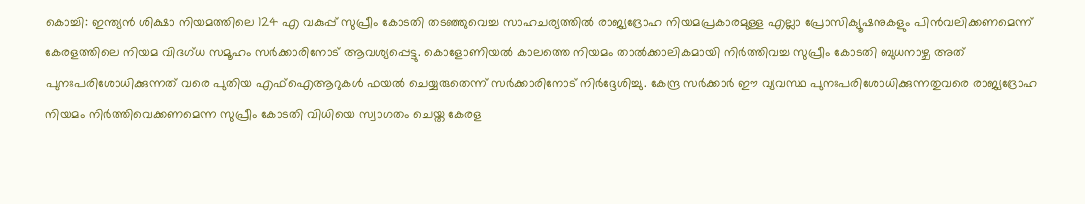കൊച്ചി: ഇന്ത്യൻ ശിക്ഷാ നിയമത്തിലെ 124 എ വകുപ്പ് സുപ്രീം കോടതി തടഞ്ഞുവെച്ച സാഹചര്യത്തിൽ രാജ്യദ്രോഹ നിയമപ്രകാരമുള്ള എല്ലാ പ്രോസിക്യൂഷനുകളും പിൻവലിക്കണമെന്ന് കേരളത്തിലെ നിയമ വിദഗ്ധ സമൂഹം സർക്കാരിനോട് ആവശ്യപ്പെട്ടു. കൊളോണിയൽ കാലത്തെ നിയമം താൽക്കാലികമായി നിർത്തിവച്ച സുപ്രീം കോടതി ബുധനാഴ്ച അത് പുനഃപരിശോധിക്കുന്നത് വരെ പുതിയ എഫ്‌ഐആറുകൾ ഫയൽ ചെയ്യരുതെന്ന് സർക്കാരിനോട് നിർദ്ദേശിച്ചു. കേന്ദ്ര സർക്കാർ ഈ വ്യവസ്ഥ പുനഃപരിശോധിക്കുന്നതുവരെ രാജ്യദ്രോഹ നിയമം നിര്‍ത്തിവെക്കണമെന്ന സുപ്രീം കോടതി വിധിയെ സ്വാഗതം ചെയ്ത കേരള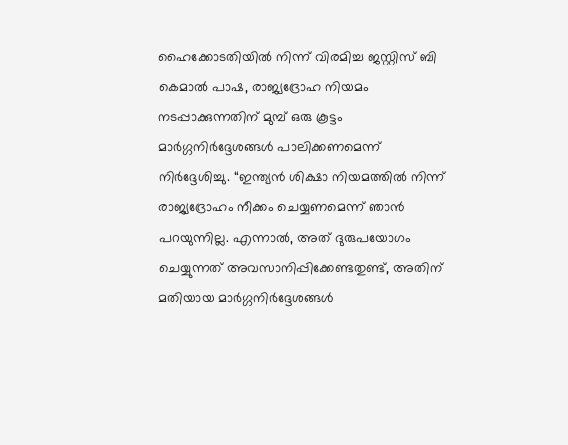ഹൈക്കോടതിയിൽ നിന്ന് വിരമിച്ച ജസ്റ്റിസ് ബി കെമാൽ പാഷ, രാജ്യദ്രോഹ നിയമം നടപ്പാക്കുന്നതിന് മുമ്പ് ഒരു കൂട്ടം മാർഗ്ഗനിർദ്ദേശങ്ങൾ പാലിക്കണമെന്ന് നിർദ്ദേശിച്ചു. “ഇന്ത്യൻ ശിക്ഷാ നിയമത്തിൽ നിന്ന് രാജ്യദ്രോഹം നീക്കം ചെയ്യണമെന്ന് ഞാൻ പറയുന്നില്ല. എന്നാൽ, അത് ദുരുപയോഗം ചെയ്യുന്നത് അവസാനിപ്പിക്കേണ്ടതുണ്ട്, അതിന് മതിയായ മാർഗ്ഗനിർദ്ദേശങ്ങൾ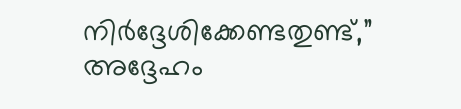നിർദ്ദേശിക്കേണ്ടതുണ്ട്,” അദ്ദേഹം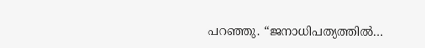പറഞ്ഞു. “ജനാധിപത്യത്തിൽ…